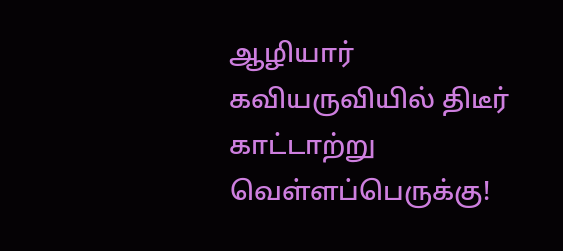ஆழியார் கவியருவியில் திடீர் காட்டாற்று வெள்ளப்பெருக்கு!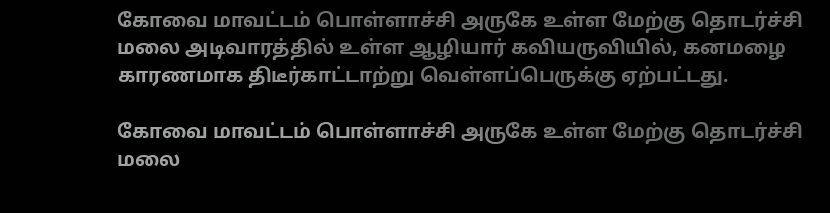கோவை மாவட்டம் பொள்ளாச்சி அருகே உள்ள மேற்கு தொடர்ச்சி மலை அடிவாரத்தில் உள்ள ஆழியார் கவியருவியில், கனமழை காரணமாக திடீர்காட்டாற்று வெள்ளப்பெருக்கு ஏற்பட்டது.

கோவை மாவட்டம் பொள்ளாச்சி அருகே உள்ள மேற்கு தொடர்ச்சி மலை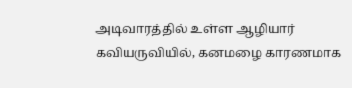அடிவாரத்தில் உள்ள ஆழியார் கவியருவியில், கனமழை காரணமாக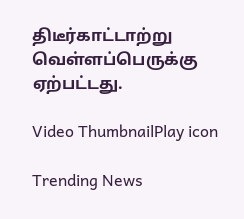திடீர்காட்டாற்று வெள்ளப்பெருக்கு ஏற்பட்டது.

Video ThumbnailPlay icon

Trending News